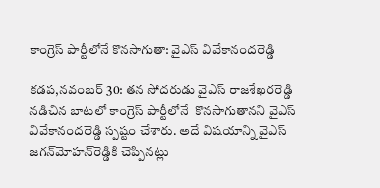కాంగ్రెస్ పార్టీలోనే కొనసాగుతా: వైఎస్ వివేకానందరెడ్డి

కడప,నవంబర్ 30: తన సోదరుడు వైఎస్ రాజశేఖరరెడ్డి నడిచిన బాటలో కాంగ్రెస్ పార్టీలోనే  కొనసాగుతానని వైఎస్ వివేకానందరెడ్డి స్పష్టం చేశారు. అదే విషయాన్ని వైఎస్ జగన్‌మోహన్‌రెడ్డికి చెప్పినట్లు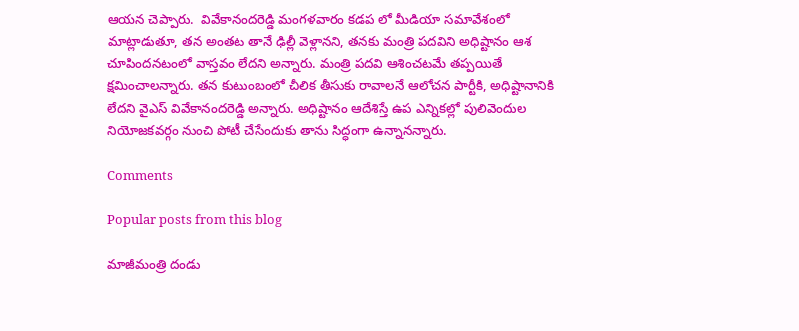ఆయన చెప్పారు.  వివేకానందరెడ్డి మంగళవారం కడప ‌లో మీడియా సమావేశంలో మాట్లాడుతూ, తన అంతట తానే ఢిల్లీ వెళ్లానని, తనకు మంత్రి పదవిని అధిష్టానం ఆశ చూపిందనటంలో వాస్తవం లేదని అన్నారు. మంత్రి పదవి ఆశించటమే తప్పయితే క్షమించాలన్నారు. తన కుటుంబంలో చీలిక తీసుకు రావాలనే ఆలోచన పార్టీకి, అధిష్టానానికి లేదని వైఎస్ వివేకానందరెడ్డి అన్నారు. అధిష్టానం ఆదేశిస్తే ఉప ఎన్నికల్లో పులివెందుల నియోజకవర్గం నుంచి పోటీ చేసేందుకు తాను సిద్ధంగా ఉన్నానన్నారు.

Comments

Popular posts from this blog

మాజీమంత్రి దండు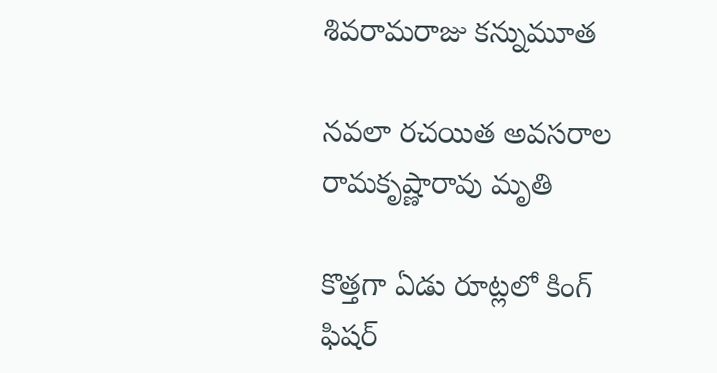శివరామరాజు కన్నుమూత

నవలా రచయిత అవసరాల రామకృష్ణారావు మృతి

కొత్తగా ఏడు రూట్లలో కింగ్ ఫిషర్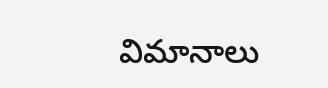విమానాలు